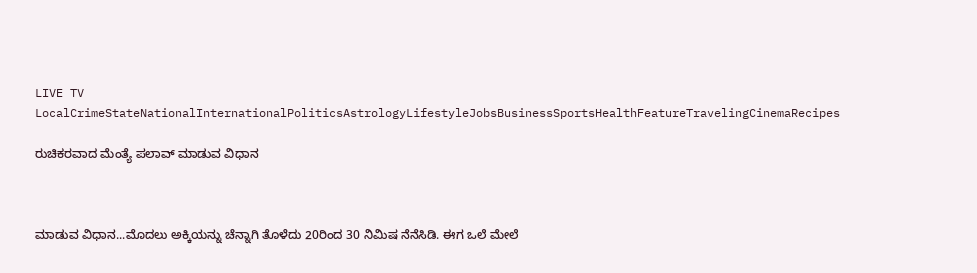LIVE TV LocalCrimeStateNationalInternationalPoliticsAstrologyLifestyleJobsBusinessSportsHealthFeatureTravelingCinemaRecipes

ರುಚಿಕರವಾದ ಮೆಂತ್ಯೆ ಪಲಾವ್ ಮಾಡುವ ವಿಧಾನ



ಮಾಡುವ ವಿಧಾನ...ಮೊದಲು ಅಕ್ಕಿಯನ್ನು ಚೆನ್ನಾಗಿ ತೊಳೆದು 20ರಿಂದ 30 ನಿಮಿಷ ನೆನೆಸಿಡಿ. ಈಗ ಒಲೆ ಮೇಲೆ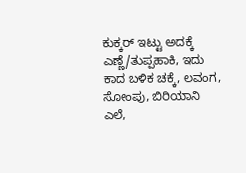ಕುಕ್ಕರ್ ಇಟ್ಟು ಅದಕ್ಕೆ ಎಣ್ಣೆ/ತುಪ್ಪಹಾಕಿ, ಇದು ಕಾದ ಬಳಿಕ ಚಕ್ಕೆ, ಲವಂಗ, ಸೋಂಪು, ಬಿರಿಯಾನಿ ಎಲೆ,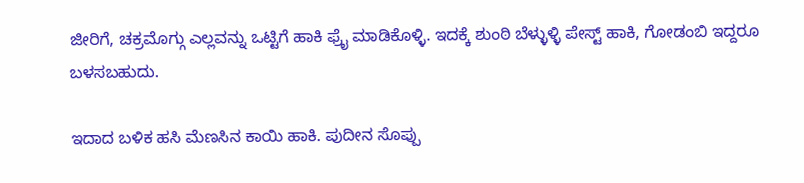ಜೀರಿಗೆ, ಚಕ್ರಮೊಗ್ಗು ಎಲ್ಲವನ್ನು ಒಟ್ಟಿಗೆ ಹಾಕಿ ಫ್ರೈ ಮಾಡಿಕೊಳ್ಳಿ. ಇದಕ್ಕೆ ಶುಂಠಿ ಬೆಳ್ಳುಳ್ಳಿ ಪೇಸ್ಟ್ ಹಾಕಿ, ಗೋಡಂಬಿ ಇದ್ದರೂ ಬಳಸಬಹುದು.

ಇದಾದ ಬಳಿಕ ಹಸಿ ಮೆಣಸಿನ ಕಾಯಿ ಹಾಕಿ. ಪುದೀನ ಸೊಪ್ಪು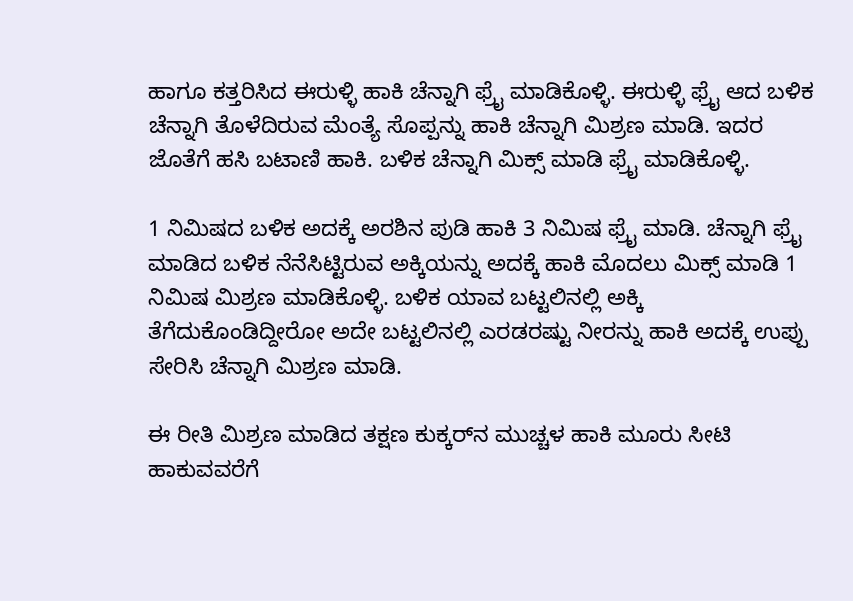ಹಾಗೂ ಕತ್ತರಿಸಿದ ಈರುಳ್ಳಿ ಹಾಕಿ ಚೆನ್ನಾಗಿ ಫ್ರೈ ಮಾಡಿಕೊಳ್ಳಿ. ಈರುಳ್ಳಿ ಫ್ರೈ ಆದ ಬಳಿಕ ಚೆನ್ನಾಗಿ ತೊಳೆದಿರುವ ಮೆಂತ್ಯೆ ಸೊಪ್ಪನ್ನು ಹಾಕಿ ಚೆನ್ನಾಗಿ ಮಿಶ್ರಣ ಮಾಡಿ. ಇದರ ಜೊತೆಗೆ ಹಸಿ ಬಟಾಣಿ ಹಾಕಿ. ಬಳಿಕ ಚೆನ್ನಾಗಿ ಮಿಕ್ಸ್ ಮಾಡಿ ಫ್ರೈ ಮಾಡಿಕೊಳ್ಳಿ.

1 ನಿಮಿಷದ ಬಳಿಕ ಅದಕ್ಕೆ ಅರಶಿನ ಪುಡಿ ಹಾಕಿ 3 ನಿಮಿಷ ಫ್ರೈ ಮಾಡಿ. ಚೆನ್ನಾಗಿ ಫ್ರೈ ಮಾಡಿದ ಬಳಿಕ ನೆನೆಸಿಟ್ಟಿರುವ ಅಕ್ಕಿಯನ್ನು ಅದಕ್ಕೆ ಹಾಕಿ ಮೊದಲು ಮಿಕ್ಸ್ ಮಾಡಿ 1 ನಿಮಿಷ ಮಿಶ್ರಣ ಮಾಡಿಕೊಳ್ಳಿ. ಬಳಿಕ ಯಾವ ಬಟ್ಟಲಿನಲ್ಲಿ ಅಕ್ಕಿ ತೆಗೆದುಕೊಂಡಿದ್ದೀರೋ ಅದೇ ಬಟ್ಟಲಿನಲ್ಲಿ ಎರಡರಷ್ಟು ನೀರನ್ನು ಹಾಕಿ ಅದಕ್ಕೆ ಉಪ್ಪು ಸೇರಿಸಿ ಚೆನ್ನಾಗಿ ಮಿಶ್ರಣ ಮಾಡಿ.

ಈ ರೀತಿ ಮಿಶ್ರಣ ಮಾಡಿದ ತಕ್ಷಣ ಕುಕ್ಕರ್‌ನ ಮುಚ್ಚಳ ಹಾಕಿ ಮೂರು ಸೀಟಿ ಹಾಕುವವರೆಗೆ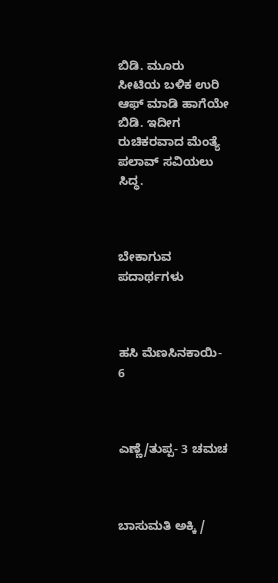ಬಿಡಿ. ಮೂರು ಸೀಟಿಯ ಬಳಿಕ ಉರಿ ಆಫ್‌ ಮಾಡಿ ಹಾಗೆಯೇ ಬಿಡಿ. ಇದೀಗ ರುಚಿಕರವಾದ ಮೆಂತ್ಯೆ ಪಲಾವ್ ಸವಿಯಲು ಸಿದ್ಧ.



ಬೇಕಾಗುವ ಪದಾರ್ಥಗಳು



ಹಸಿ ಮೆಣಸಿನಕಾಯಿ- 6



ಎಣ್ಣೆ/ತುಪ್ಪ- 3 ಚಮಚ



ಬಾಸುಮತಿ ಅಕ್ಕಿ /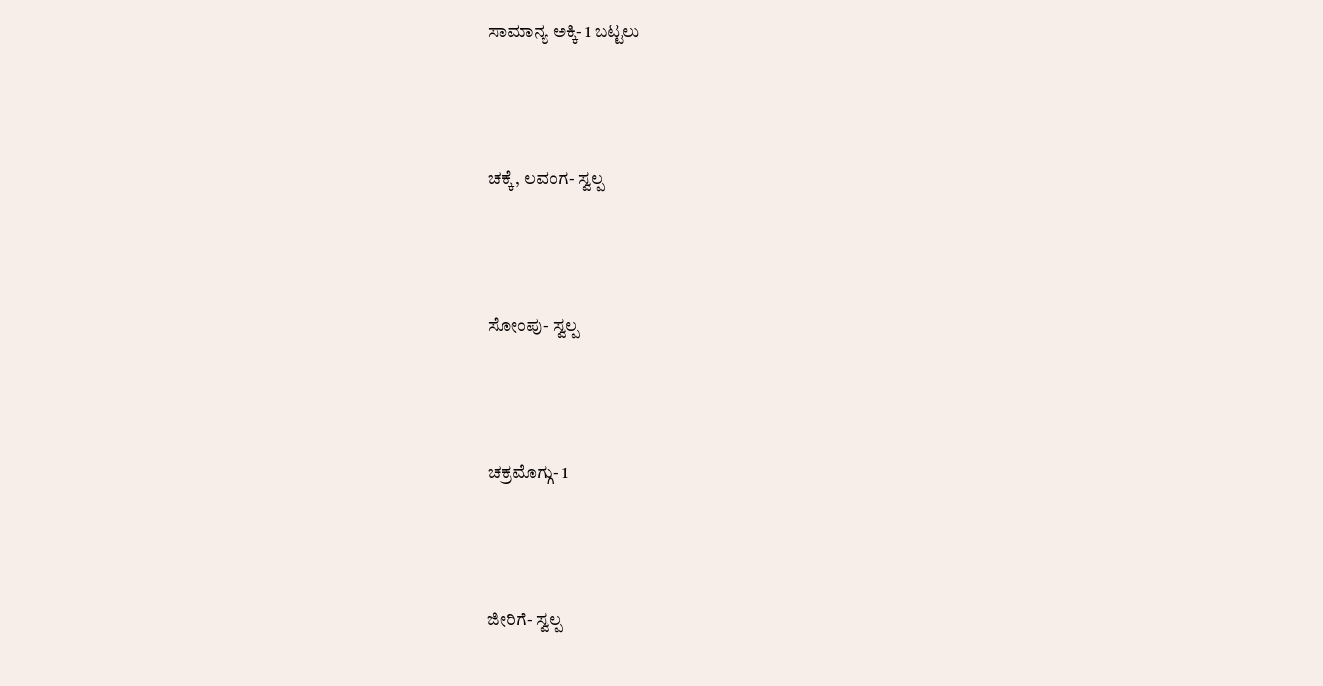ಸಾಮಾನ್ಯ ಅಕ್ಕಿ- 1 ಬಟ್ಟಲು



ಚಕ್ಕೆ, ಲವಂಗ- ಸ್ವಲ್ಪ



ಸೋಂಪು- ಸ್ವಲ್ಪ



ಚಕ್ರಮೊಗ್ಗು- 1



ಜೀರಿಗೆ- ಸ್ವಲ್ಪ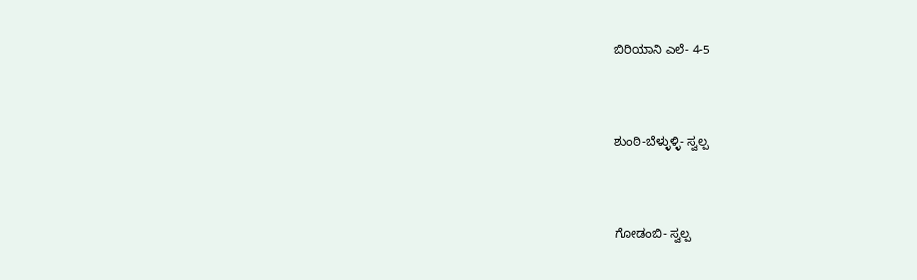ಬಿರಿಯಾನಿ ಎಲೆ- 4-5



ಶುಂಠಿ-ಬೆಳ್ಳುಳ್ಳಿ- ಸ್ವಲ್ಪ



ಗೋಡಂಬಿ- ಸ್ವಲ್ಪ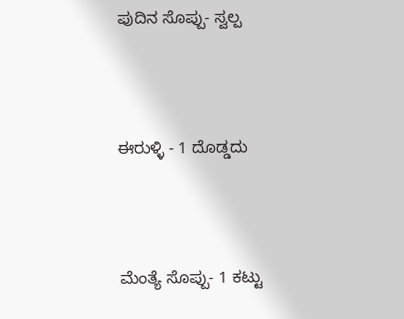ಪುದಿನ ಸೊಪ್ಪು- ಸ್ವಲ್ಪ



ಈರುಳ್ಳಿ - 1 ದೊಡ್ಡದು



ಮೆಂತ್ಯೆ ಸೊಪ್ಪು- 1 ಕಟ್ಟು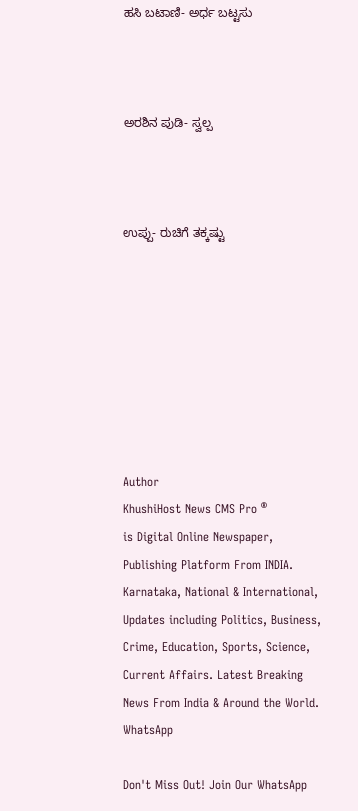ಹಸಿ ಬಟಾಣಿ- ಅರ್ಧ ಬಟ್ಟಸು



ಅರಶಿನ ಪುಡಿ- ಸ್ವಲ್ಪ



ಉಪ್ಪು- ರುಚಿಗೆ ತಕ್ಕಷ್ಟು








Author
KhushiHost News CMS Pro ®
is Digital Online Newspaper, Publishing Platform From INDIA. Karnataka, National & International, Updates including Politics, Business, Crime, Education, Sports, Science, Current Affairs. Latest Breaking News From India & Around the World.
WhatsApp

Don't Miss Out! Join Our WhatsApp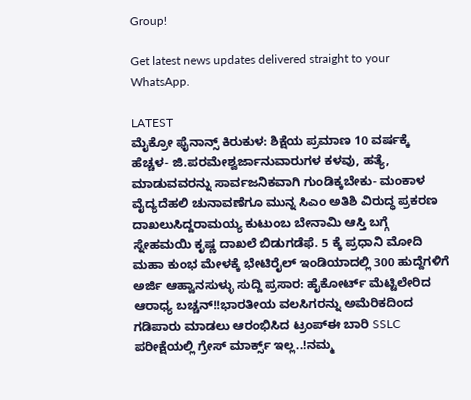Group!

Get latest news updates delivered straight to your WhatsApp.

LATEST
ಮೈಕ್ರೋ ಫೈನಾನ್ಸ್ ಕಿರುಕುಳ: ಶಿಕ್ಷೆಯ ಪ್ರಮಾಣ 10 ವರ್ಷಕ್ಕೆ ಹೆಚ್ಚಳ- ಜಿ.ಪರಮೇಶ್ವರ್ಜಾನುವಾರುಗಳ ಕಳವು, ಹತ್ಯೆ, ಮಾಡುವವರನ್ನು ಸಾರ್ವಜನಿಕವಾಗಿ ಗುಂಡಿಕ್ಕಬೇಕು- ಮಂಕಾಳ ವೈದ್ಯದೆಹಲಿ ಚುನಾವಣೆಗೂ ಮುನ್ನ ಸಿಎಂ ಅತಿಶಿ ವಿರುದ್ಧ ಪ್ರಕರಣ ದಾಖಲುಸಿದ್ದರಾಮಯ್ಯ ಕುಟುಂಬ ಬೇನಾಮಿ ಆಸ್ತಿ ಬಗ್ಗೆ ಸ್ನೇಹಮಯಿ ಕೃಷ್ಣ ದಾಖಲೆ ಬಿಡುಗಡೆಫೆ. 5 ಕ್ಕೆ ಪ್ರಧಾನಿ ಮೋದಿ ಮಹಾ ಕುಂಭ ಮೇಳಕ್ಕೆ ಭೇಟಿರೈಲ್ ಇಂಡಿಯಾದಲ್ಲಿ 300 ಹುದ್ದೆಗಳಿಗೆ ಅರ್ಜಿ ಆಹ್ವಾನಸುಳ್ಳು ಸುದ್ದಿ ಪ್ರಸಾರ: ಹೈಕೋರ್ಟ್ ಮೆಟ್ಟಿಲೇರಿದ ಆರಾಧ್ಯ ಬಚ್ಚನ್!!ಭಾರತೀಯ ವಲಸಿಗರನ್ನು ಅಮೆರಿಕದಿಂದ ಗಡಿಪಾರು ಮಾಡಲು ಆರಂಭಿಸಿದ ಟ್ರಂಪ್ಈ ಬಾರಿ SSLC ಪರೀಕ್ಷೆಯಲ್ಲಿ ಗ್ರೇಸ್ ಮಾರ್ಕ್ಸ್ ಇಲ್ಲ..!ನಮ್ಮ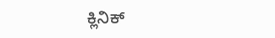ಕ್ಲಿನಿಕ್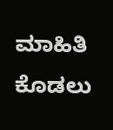ಮಾಹಿತಿ ಕೊಡಲು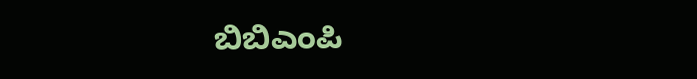ಬಿಬಿಎಂಪಿ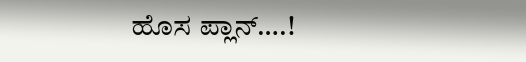ಹೊಸ ಪ್ಲಾನ್….!